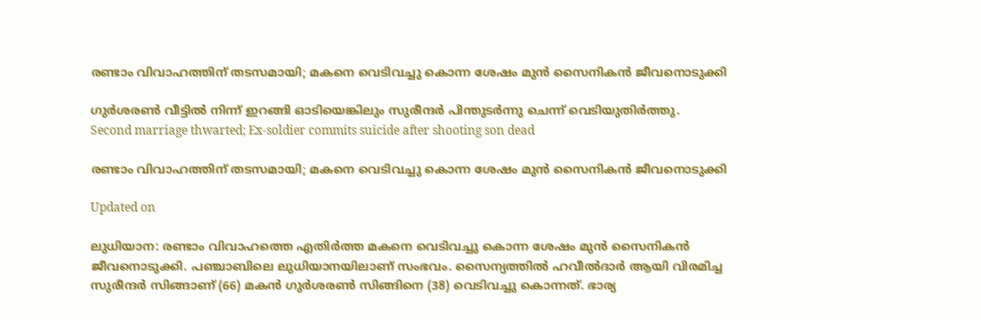രണ്ടാം വിവാഹത്തിന് തടസമായി; മകനെ വെടിവച്ചു കൊന്ന ശേഷം മുൻ സൈനികൻ ജീവനൊടുക്കി

ഗുർശരൺ വീട്ടിൽ നിന്ന് ഇറങ്ങി ഓടിയെങ്കിലും സുരീന്ദർ പിന്തുടർന്നു ചെന്ന് വെടിയുതിർത്തു.
Second marriage thwarted; Ex-soldier commits suicide after shooting son dead

രണ്ടാം വിവാഹത്തിന് തടസമായി; മകനെ വെടിവച്ചു കൊന്ന ശേഷം മുൻ സൈനികൻ ജീവനൊടുക്കി

Updated on

ലുധിയാന: രണ്ടാം വിവാഹത്തെ എതിർത്ത മകനെ വെടിവച്ചു കൊന്ന ശേഷം മുൻ സൈനികൻ ജീവനൊടുക്കി. പഞ്ചാബിലെ ലുധിയാനയിലാണ് സംഭവം. സൈന്യത്തിൽ ഹവീൽദാർ ആയി വിരമിച്ച സുരീന്ദർ സിങ്ങാണ് (66) മകൻ ഗുർശരൺ സിങ്ങിനെ (38) വെടിവച്ചു കൊന്നത്. ഭാര്യ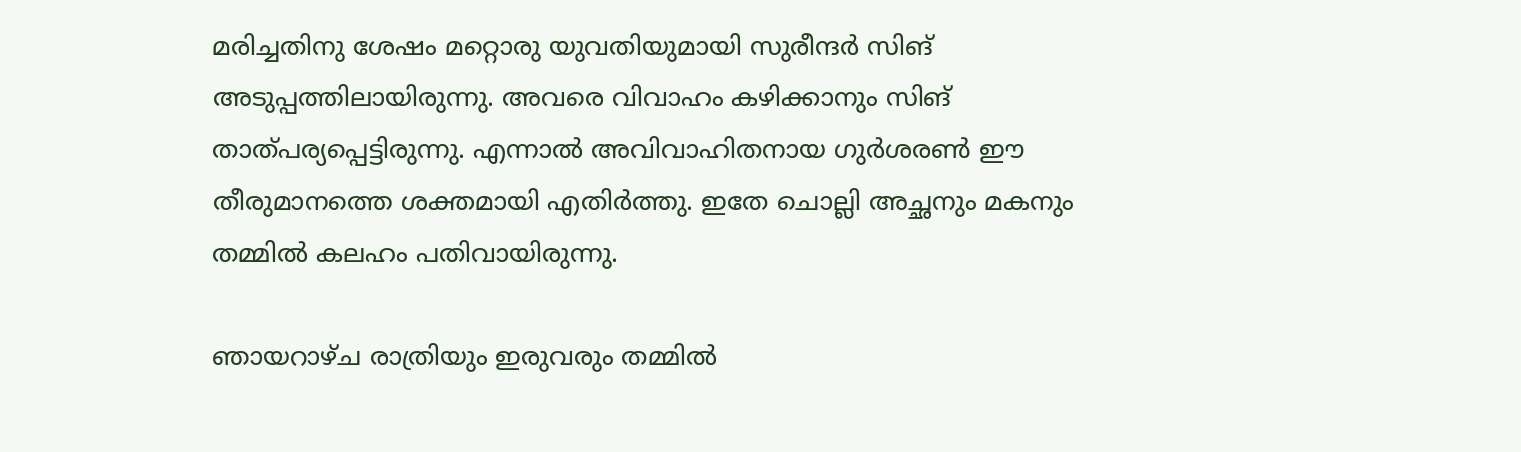മരിച്ചതിനു ശേഷം മറ്റൊരു യുവതിയുമായി സുരീന്ദർ സിങ് അടുപ്പത്തിലായിരുന്നു. അവരെ വിവാഹം കഴിക്കാനും സിങ് താത്പര്യപ്പെട്ടിരുന്നു. എന്നാൽ അവിവാഹിതനായ ഗുർശരൺ ഈ തീരുമാനത്തെ ശക്തമായി എതിർത്തു. ഇതേ ചൊല്ലി അച്ഛനും മകനും തമ്മിൽ കലഹം പതിവായിരുന്നു.

ഞായറാഴ്ച രാത്രിയും ഇരുവരും തമ്മിൽ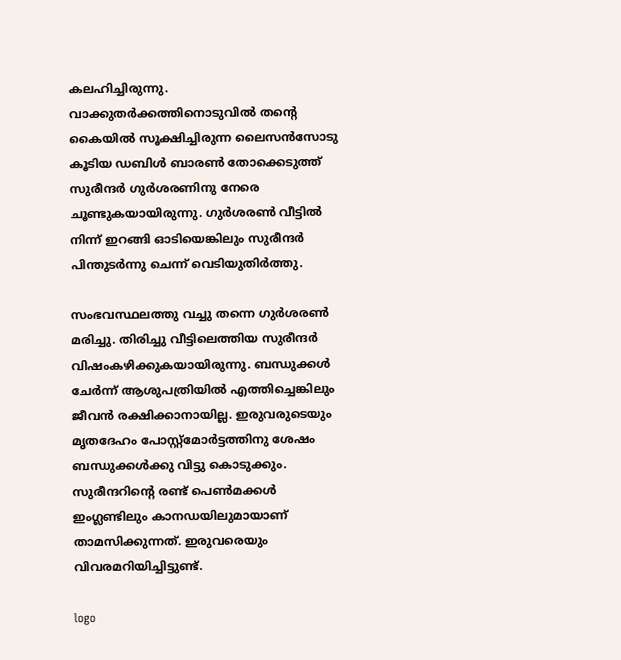കലഹിച്ചിരുന്നു. വാക്കുതർക്കത്തിനൊടുവിൽ തന്‍റെ കൈയിൽ സൂക്ഷിച്ചിരുന്ന ലൈസൻസോടു കൂടിയ ഡബിൾ ബാരൺ തോക്കെടുത്ത് സുരീന്ദർ ഗുർശരണിനു നേരെ ചൂണ്ടുകയായിരുന്നു. ഗുർശരൺ വീട്ടിൽ നിന്ന് ഇറങ്ങി ഓടിയെങ്കിലും സുരീന്ദർ പിന്തുടർന്നു ചെന്ന് വെടിയുതിർത്തു.

സംഭവസ്ഥലത്തു വച്ചു തന്നെ ഗുർശരൺ മരിച്ചു. തിരിച്ചു വീട്ടിലെത്തിയ സുരീന്ദർ വിഷംകഴിക്കുകയായിരുന്നു. ബന്ധുക്കൾ ചേർന്ന് ആശുപത്രിയിൽ എത്തിച്ചെങ്കിലും ജീവൻ രക്ഷിക്കാനായില്ല. ഇരുവരുടെയും മൃതദേഹം പോസ്റ്റ്മോർട്ടത്തിനു ശേഷം ബന്ധുക്കൾക്കു വിട്ടു കൊടുക്കും. സുരീന്ദറിന്‍റെ രണ്ട് പെൺമക്കൾ ഇംഗ്ലണ്ടിലും കാനഡയിലുമായാണ് താമസിക്കുന്നത്. ഇരുവരെയും വിവരമറിയിച്ചിട്ടുണ്ട്.

logo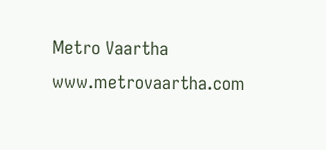Metro Vaartha
www.metrovaartha.com